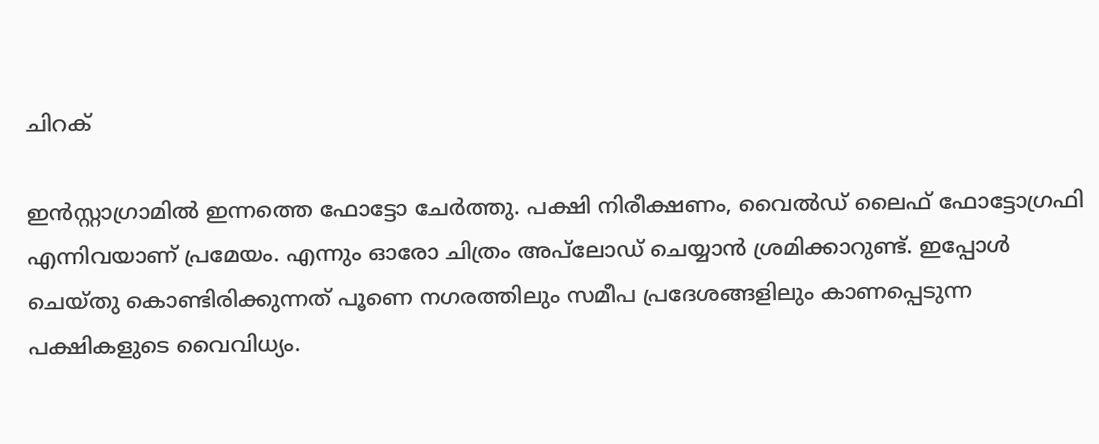ചിറക്

ഇൻസ്റ്റാഗ്രാമിൽ ഇന്നത്തെ ഫോട്ടോ ചേർത്തു. പക്ഷി നിരീക്ഷണം, വൈൽഡ് ലൈഫ് ഫോട്ടോഗ്രഫി എന്നിവയാണ് പ്രമേയം. എന്നും ഓരോ ചിത്രം അപ്‌ലോഡ് ചെയ്യാൻ ശ്രമിക്കാറുണ്ട്. ഇപ്പോൾ ചെയ്തു കൊണ്ടിരിക്കുന്നത് പൂണെ നഗരത്തിലും സമീപ പ്രദേശങ്ങളിലും കാണപ്പെടുന്ന പക്ഷികളുടെ വൈവിധ്യം.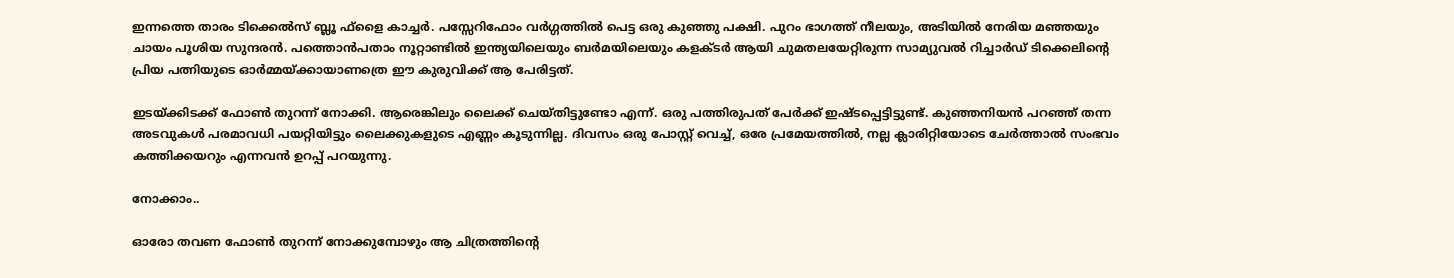ഇന്നത്തെ താരം ടിക്കെൽസ് ബ്ലൂ ഫ്ളൈ കാച്ചർ. പസ്സേറിഫോം വർഗ്ഗത്തിൽ പെട്ട ഒരു കുഞ്ഞു പക്ഷി. പുറം ഭാഗത്ത് നീലയും, അടിയിൽ നേരിയ മഞ്ഞയും ചായം പൂശിയ സുന്ദരൻ. പത്തൊൻപതാം നൂറ്റാണ്ടിൽ ഇന്ത്യയിലെയും ബർമയിലെയും കളക്ടർ ആയി ചുമതലയേറ്റിരുന്ന സാമ്യുവൽ റിച്ചാർഡ് ടിക്കെലിൻ്റെ പ്രിയ പത്നിയുടെ ഓർമ്മയ്ക്കായാണത്രെ ഈ കുരുവിക്ക് ആ പേരിട്ടത്.

ഇടയ്ക്കിടക്ക് ഫോൺ തുറന്ന് നോക്കി. ആരെങ്കിലും ലൈക്ക് ചെയ്തിട്ടുണ്ടോ എന്ന്. ഒരു പത്തിരുപത് പേർക്ക് ഇഷ്ടപ്പെട്ടിട്ടുണ്ട്. കുഞ്ഞനിയൻ പറഞ്ഞ് തന്ന അടവുകൾ പരമാവധി പയറ്റിയിട്ടും ലൈക്കുകളുടെ എണ്ണം കൂടുന്നില്ല. ദിവസം ഒരു പോസ്റ്റ് വെച്ച്, ഒരേ പ്രമേയത്തിൽ, നല്ല ക്ലാരിറ്റിയോടെ ചേർത്താൽ സംഭവം കത്തിക്കയറും എന്നവൻ ഉറപ്പ് പറയുന്നു.

നോക്കാം..

ഓരോ തവണ ഫോൺ തുറന്ന് നോക്കുമ്പോഴും ആ ചിത്രത്തിൻ്റെ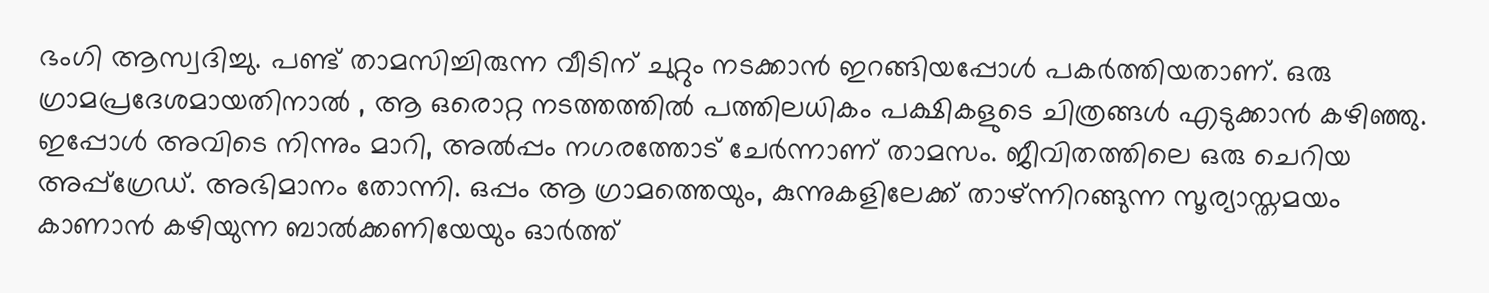ഭംഗി ആസ്വദിച്ചു. പണ്ട് താമസിച്ചിരുന്ന വീടിന് ചുറ്റും നടക്കാൻ ഇറങ്ങിയപ്പോൾ പകർത്തിയതാണ്. ഒരു ഗ്രാമപ്രദേശമായതിനാൽ , ആ ഒരൊറ്റ നടത്തത്തിൽ പത്തിലധികം പക്ഷികളുടെ ചിത്രങ്ങൾ എടുക്കാൻ കഴിഞ്ഞു. ഇപ്പോൾ അവിടെ നിന്നും മാറി, അൽപ്പം നഗരത്തോട് ചേർന്നാണ് താമസം. ജീവിതത്തിലെ ഒരു ചെറിയ അപ്പ്ഗ്രേഡ്. അഭിമാനം തോന്നി. ഒപ്പം ആ ഗ്രാമത്തെയും, കുന്നുകളിലേക്ക് താഴ്ന്നിറങ്ങുന്ന സൂര്യാസ്തമയം കാണാൻ കഴിയുന്ന ബാൽക്കണിയേയും ഓർത്ത്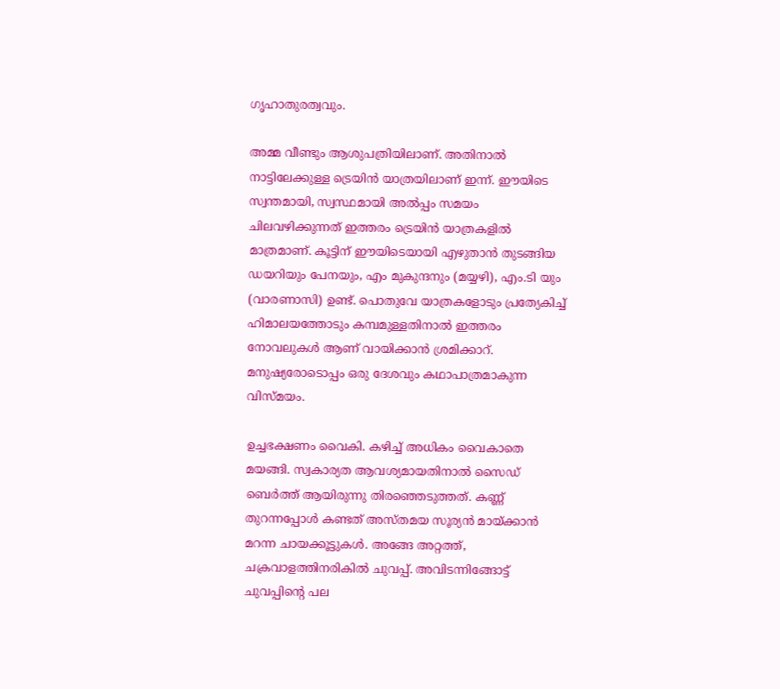ഗൃഹാതുരത്വവും.

അമ്മ വീണ്ടും ആശുപത്രിയിലാണ്. അതിനാൽ നാട്ടിലേക്കുള്ള ട്രെയിൻ യാത്രയിലാണ് ഇന്ന്. ഈയിടെ സ്വന്തമായി, സ്വസ്ഥമായി അൽപ്പം സമയം ചിലവഴിക്കുന്നത് ഇത്തരം ട്രെയിൻ യാത്രകളിൽ മാത്രമാണ്. കൂട്ടിന് ഈയിടെയായി എഴുതാൻ തുടങ്ങിയ ഡയറിയും പേനയും, എം മുകുന്ദനും (മയ്യഴി), എം.ടി യും (വാരണാസി) ഉണ്ട്. പൊതുവേ യാത്രകളോടും പ്രത്യേകിച്ച് ഹിമാലയത്തോടും കമ്പമുള്ളതിനാൽ ഇത്തരം നോവലുകൾ ആണ് വായിക്കാൻ ശ്രമിക്കാറ്. മനുഷ്യരോടൊപ്പം ഒരു ദേശവും കഥാപാത്രമാകുന്ന വിസ്മയം.

ഉച്ചഭക്ഷണം വൈകി. കഴിച്ച് അധികം വൈകാതെ മയങ്ങി. സ്വകാര്യത ആവശ്യമായതിനാൽ സൈഡ് ബെർത്ത് ആയിരുന്നു തിരഞ്ഞെടുത്തത്. കണ്ണ് തുറന്നപ്പോൾ കണ്ടത് അസ്തമയ സൂര്യൻ മായ്ക്കാൻ മറന്ന ചായക്കൂട്ടുകൾ. അങ്ങേ അറ്റത്ത്, ചക്രവാളത്തിനരികിൽ ചുവപ്പ്. അവിടന്നിങ്ങോട്ട് ചുവപ്പിൻ്റെ പല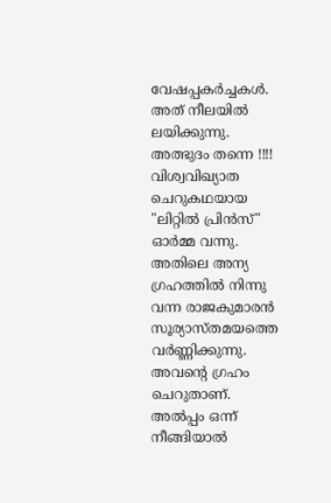വേഷപ്പകർച്ചകൾ. അത് നീലയിൽ ലയിക്കുന്നു. അത്ഭുദം തന്നെ !!!! വിശ്വവിഖ്യാത ചെറുകഥയായ "ലിറ്റിൽ പ്രിൻസ്" ഓർമ്മ വന്നു. അതിലെ അന്യ ഗ്രഹത്തിൽ നിന്നു വന്ന രാജകുമാരൻ സൂര്യാസ്തമയത്തെ വർണ്ണിക്കുന്നു. അവൻ്റെ ഗ്രഹം ചെറുതാണ്. അൽപ്പം ഒന്ന് നീങ്ങിയാൽ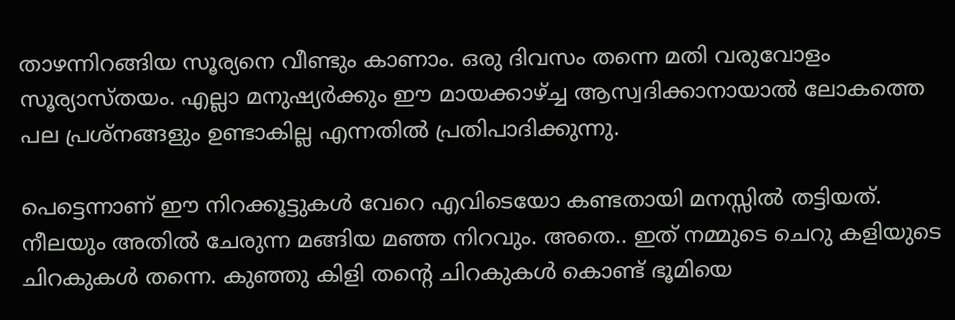താഴന്നിറങ്ങിയ സൂര്യനെ വീണ്ടും കാണാം. ഒരു ദിവസം തന്നെ മതി വരുവോളം സൂര്യാസ്തയം. എല്ലാ മനുഷ്യർക്കും ഈ മായക്കാഴ്‌ച്ച ആസ്വദിക്കാനായാൽ ലോകത്തെ പല പ്രശ്നങ്ങളും ഉണ്ടാകില്ല എന്നതിൽ പ്രതിപാദിക്കുന്നു.

പെട്ടെന്നാണ് ഈ നിറക്കൂട്ടുകൾ വേറെ എവിടെയോ കണ്ടതായി മനസ്സിൽ തട്ടിയത്. നീലയും അതിൽ ചേരുന്ന മങ്ങിയ മഞ്ഞ നിറവും. അതെ.. ഇത് നമ്മുടെ ചെറു കളിയുടെ ചിറകുകൾ തന്നെ. കുഞ്ഞു കിളി തൻ്റെ ചിറകുകൾ കൊണ്ട് ഭൂമിയെ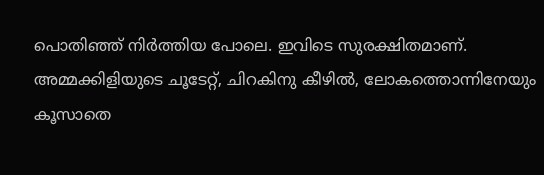പൊതിഞ്ഞ് നിർത്തിയ പോലെ. ഇവിടെ സുരക്ഷിതമാണ്. അമ്മക്കിളിയുടെ ചൂടേറ്റ്, ചിറകിനു കീഴിൽ, ലോകത്തൊന്നിനേയും കൂസാതെ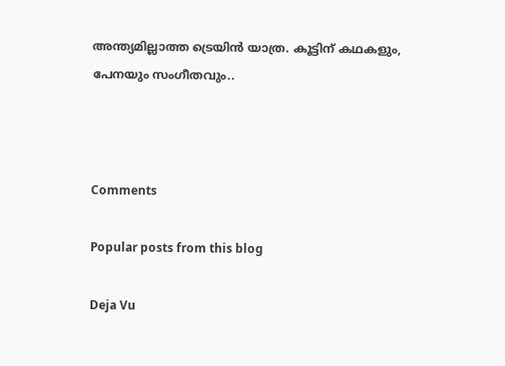അന്ത്യമില്ലാത്ത ട്രെയിൻ യാത്ര. കൂട്ടിന് കഥകളും, പേനയും സംഗീതവും..



Comments

Popular posts from this blog

Deja Vu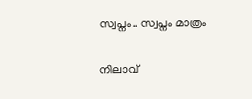സ്വപ്നം.. സ്വപ്നം മാത്രം

നിലാവ്